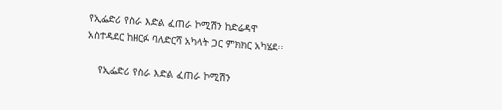የኢፌድሪ የስራ እድል ፈጠራ ኮሚሽን ከድሬዳዋ አስተዳደር ከዘርፉ ባለድርሻ አካላት ጋር ምክክር አካሄደ፡፡

    የኢፌድሪ የስራ እድል ፈጠራ ኮሚሽን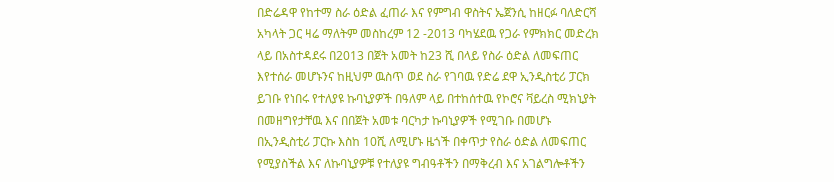በድሬዳዋ የከተማ ስራ ዕድል ፈጠራ እና የምግብ ዋስትና ኤጀንሲ ከዘርፉ ባለድርሻ አካላት ጋር ዛሬ ማለትም መስከረም 12 -2013 ባካሄደዉ የጋራ የምክክር መድረክ ላይ በአስተዳደሩ በ2013 በጀት አመት ከ23 ሺ በላይ የስራ ዕድል ለመፍጠር እየተሰራ መሆኑንና ከዚህም ዉስጥ ወደ ስራ የገባዉ የድሬ ደዋ ኢንዲስቲሪ ፓርክ ይገቡ የነበሩ የተለያዩ ኩባኒያዎች በዓለም ላይ በተከሰተዉ የኮሮና ቫይረስ ሚክኒያት በመዘግየታቸዉ እና በበጀት አመቱ ባርካታ ኩባኒያዎች የሚገቡ በመሆኑ በኢንዲስቲሪ ፓርኩ እስከ 10ሺ ለሚሆኑ ዜጎች በቀጥታ የስራ ዕድል ለመፍጠር የሚያስችል እና ለኩባኒያዎቹ የተለያዩ ግብዓቶችን በማቅረብ እና አገልግሎቶችን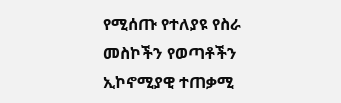የሚሰጡ የተለያዩ የስራ መስኮችን የወጣቶችን ኢኮኖሚያዊ ተጠቃሚ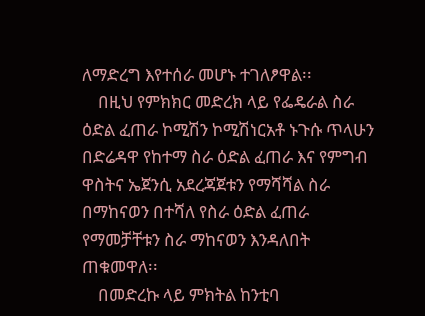ለማድረግ እየተሰራ መሆኑ ተገለፆዋል፡፡
    በዚህ የምክክር መድረክ ላይ የፌዴራል ስራ ዕድል ፈጠራ ኮሚሽን ኮሚሽነርአቶ ኑጉሱ ጥላሁን በድሬዳዋ የከተማ ስራ ዕድል ፈጠራ እና የምግብ ዋስትና ኤጀንሲ አደረጃጀቱን የማሻሻል ስራ በማከናወን በተሻለ የስራ ዕድል ፈጠራ የማመቻቸቱን ስራ ማከናወን እንዳለበት ጠቁመዋለ፡፡
    በመድረኩ ላይ ምክትል ከንቲባ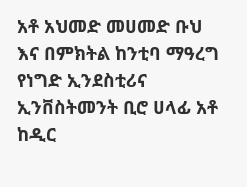አቶ አህመድ መሀመድ ቡህ እና በምክትል ከንቲባ ማዓረግ የነግድ ኢንደስቲሪና ኢንቨስትመንት ቢሮ ሀላፊ አቶ ከዲር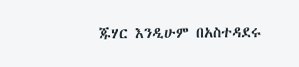ጁሃር እንዲሁም በአስተዳደሩ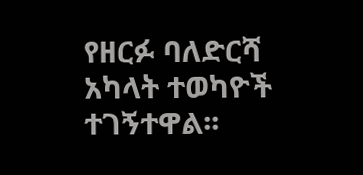የዘርፉ ባለድርሻ አካላት ተወካዮች ተገኝተዋል፡፡